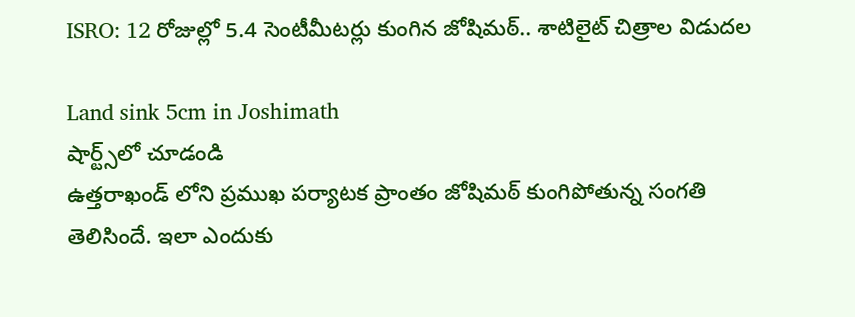ISRO: 12 రోజుల్లో 5.4 సెంటీమీట‌ర్లు కుంగిన జోషిమ‌ఠ్‌.. శాటిలైట్ చిత్రాల విడుదల

Land sink 5cm in Joshimath
షార్ట్స్‌లో చూడండి
ఉత్తరాఖండ్ లోని ప్రముఖ పర్యాటక ప్రాంతం జోషిమఠ్ కుంగిపోతున్న సంగతి తెలిసిందే. ఇలా ఎందుకు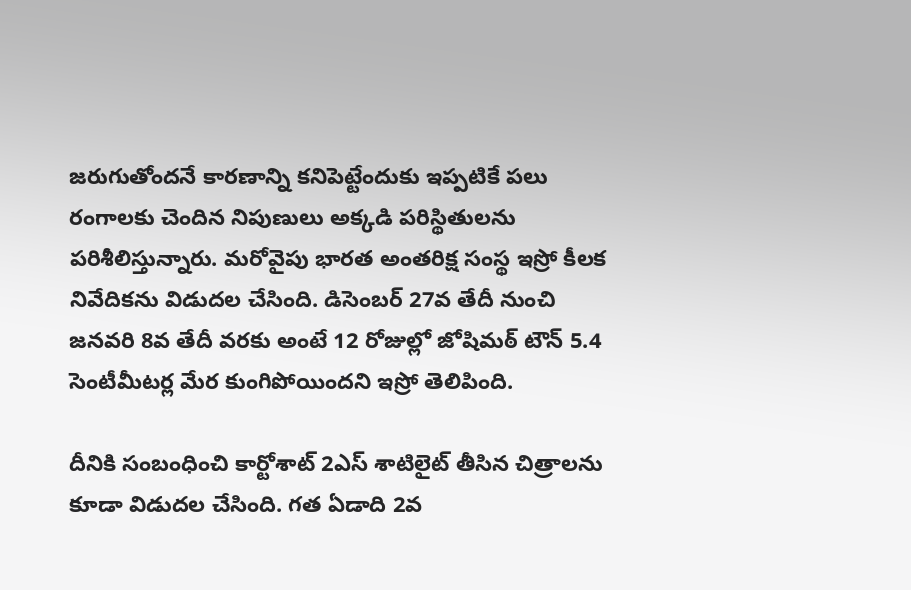జరుగుతోందనే కారణాన్ని కనిపెట్టేందుకు ఇప్పటికే పలు రంగాలకు చెందిన నిపుణులు అక్కడి పరిస్థితులను పరిశీలిస్తున్నారు. మరోవైపు భారత అంతరిక్ష సంస్థ ఇస్రో కీలక నివేదికను విడుదల చేసింది. డిసెంబర్ 27వ తేదీ నుంచి జనవరి 8వ తేదీ వరకు అంటే 12 రోజుల్లో జోషిమఠ్ టౌన్ 5.4 సెంటీమీటర్ల మేర కుంగిపోయిందని ఇస్రో తెలిపింది.

దీనికి సంబంధించి కార్టోశాట్ 2ఎస్ శాటిలైట్ తీసిన చిత్రాలను కూడా విడుదల చేసింది. గత ఏడాది 2వ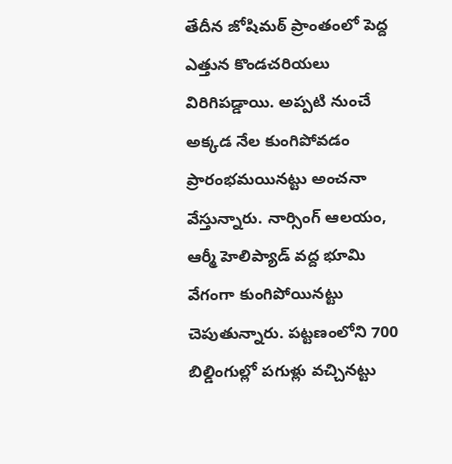తేదీన జోషిమఠ్ ప్రాంతంలో పెద్ద ఎత్తున కొండచరియలు విరిగిపడ్డాయి. అప్పటి నుంచే అక్కడ నేల కుంగిపోవడం ప్రారంభమయినట్టు అంచనా వేస్తున్నారు. నార్సింగ్ ఆలయం, ఆర్మీ హెలిప్యాడ్ వద్ద భూమి వేగంగా కుంగిపోయినట్టు చెపుతున్నారు. పట్టణంలోని 700 బిల్డింగుల్లో పగుళ్లు వచ్చినట్టు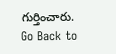గుర్తించారు.
Go Back to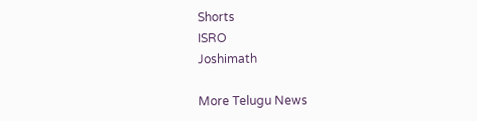Shorts
ISRO
Joshimath

More Telugu News